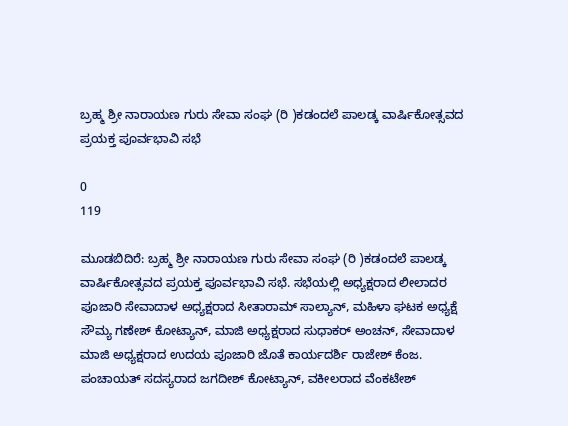ಬ್ರಹ್ಮ ಶ್ರೀ ನಾರಾಯಣ ಗುರು ಸೇವಾ ಸಂಘ (ರಿ )ಕಡಂದಲೆ ಪಾಲಡ್ಕ ವಾರ್ಷಿಕೋತ್ಸವದ ಪ್ರಯಕ್ತ ಪೂರ್ವಭಾವಿ ಸಭೆ

0
119

ಮೂಡಬಿದಿರೆ: ಬ್ರಹ್ಮ ಶ್ರೀ ನಾರಾಯಣ ಗುರು ಸೇವಾ ಸಂಘ (ರಿ )ಕಡಂದಲೆ ಪಾಲಡ್ಕ ವಾರ್ಷಿಕೋತ್ಸವದ ಪ್ರಯಕ್ತ ಪೂರ್ವಭಾವಿ ಸಭೆ. ಸಭೆಯಲ್ಲಿ ಅಧ್ಯಕ್ಷರಾದ ಲೀಲಾದರ ಪೂಜಾರಿ ಸೇವಾದಾಳ ಅಧ್ಯಕ್ಷರಾದ ಸೀತಾರಾಮ್ ಸಾಲ್ಯಾನ್, ಮಹಿಳಾ ಘಟಕ ಅಧ್ಯಕ್ಷೆ ಸೌಮ್ಯ ಗಣೇಶ್ ಕೋಟ್ಯಾನ್, ಮಾಜಿ ಅಧ್ಯಕ್ಷರಾದ ಸುಧಾಕರ್ ಅಂಚನ್, ಸೇವಾದಾಳ ಮಾಜಿ ಅಧ್ಯಕ್ಷರಾದ ಉದಯ ಪೂಜಾರಿ ಜೊತೆ ಕಾರ್ಯದರ್ಶಿ ರಾಜೇಶ್ ಕೆಂಜ. ಪಂಚಾಯತ್ ಸದಸ್ಯರಾದ ಜಗದೀಶ್ ಕೋಟ್ಯಾನ್, ವಕೀಲರಾದ ವೆಂಕಟೇಶ್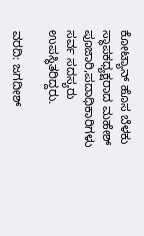ಕೋಟ್ಯಾನ್ ಹೊಸ ಬೆಳಕು ಸ್ಥಾಪಕಧ್ಯಕ್ಷರಾದ ಮಹೇಶ್ ಪೂಜಾರಿ,ಪದಾಧಿಕಾರಿಗಳು ಸರ್ವ ಸದಸ್ಯರು ಉಪಸ್ಥಿತರಿದ್ದರು.

ವರದಿ: ಜಗದೀಶ್‌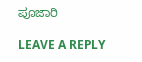ಪೂಜಾರಿ

LEAVE A REPLY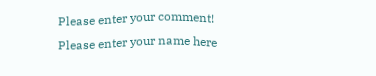Please enter your comment!
Please enter your name here